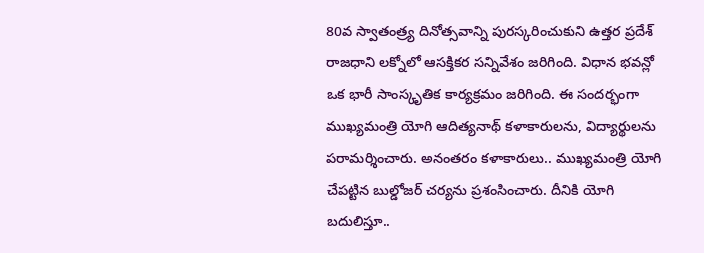80వ స్వాతంత్ర్య దినోత్సవాన్ని పురస్కరించుకుని ఉత్తర ప్రదేశ్ రాజధాని లక్నోలో ఆసక్తికర సన్నివేశం జరిగింది. విధాన భవన్లో ఒక భారీ సాంస్కృతిక కార్యక్రమం జరిగింది. ఈ సందర్భంగా ముఖ్యమంత్రి యోగి ఆదిత్యనాథ్ కళాకారులను, విద్యార్థులను పరామర్శించారు. అనంతరం కళాకారులు.. ముఖ్యమంత్రి యోగి చేపట్టిన బుల్డోజర్ చర్యను ప్రశంసించారు. దీనికి యోగి బదులిస్తూ..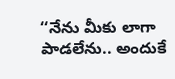‘‘నేను మీకు లాగా పాడలేను.. అందుకే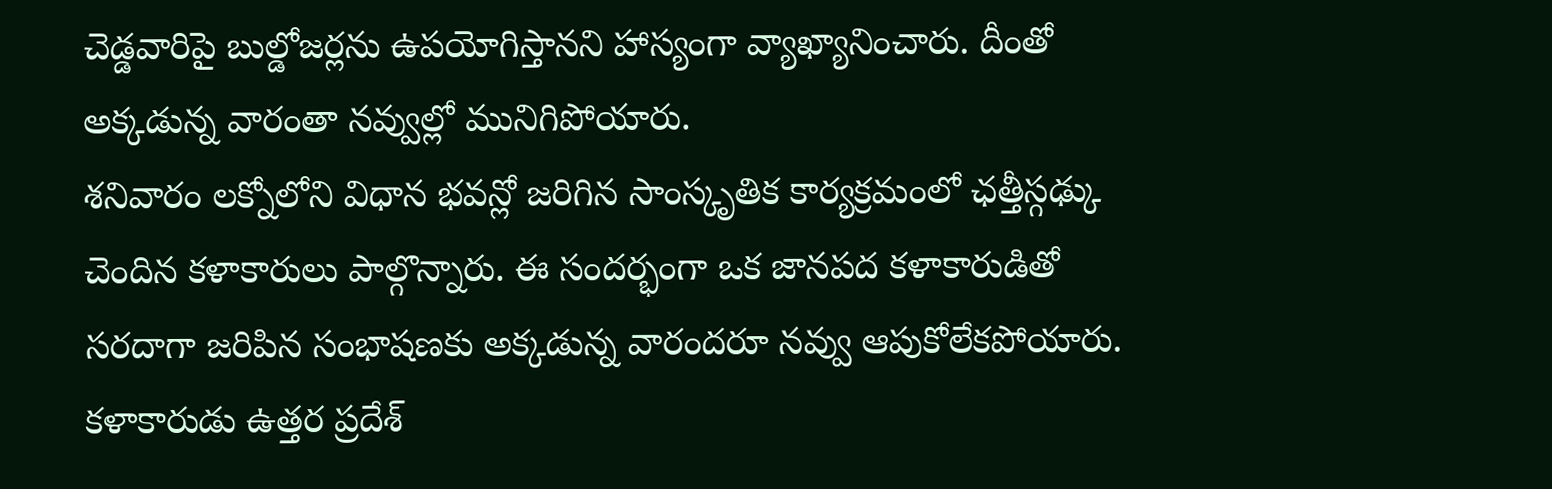చెడ్డవారిపై బుల్డోజర్లను ఉపయోగిస్తానని హాస్యంగా వ్యాఖ్యానించారు. దీంతో అక్కడున్న వారంతా నవ్వుల్లో మునిగిపోయారు.
శనివారం లక్నోలోని విధాన భవన్లో జరిగిన సాంస్కృతిక కార్యక్రమంలో ఛత్తీస్గఢ్కు చెందిన కళాకారులు పాల్గొన్నారు. ఈ సందర్భంగా ఒక జానపద కళాకారుడితో సరదాగా జరిపిన సంభాషణకు అక్కడున్న వారందరూ నవ్వు ఆపుకోలేకపోయారు. కళాకారుడు ఉత్తర ప్రదేశ్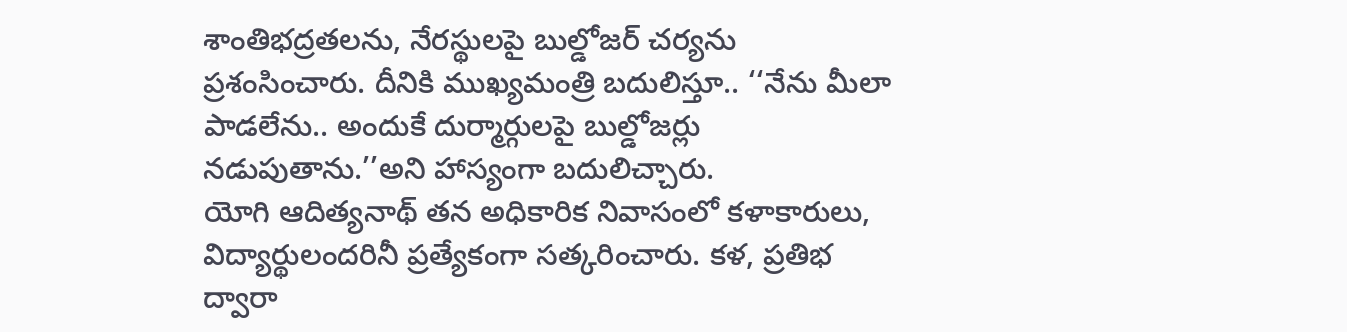శాంతిభద్రతలను, నేరస్థులపై బుల్డోజర్ చర్యను ప్రశంసించారు. దీనికి ముఖ్యమంత్రి బదులిస్తూ.. ‘‘నేను మీలా పాడలేను.. అందుకే దుర్మార్గులపై బుల్డోజర్లు నడుపుతాను.’’అని హాస్యంగా బదులిచ్చారు.
యోగి ఆదిత్యనాథ్ తన అధికారిక నివాసంలో కళాకారులు, విద్యార్థులందరినీ ప్రత్యేకంగా సత్కరించారు. కళ, ప్రతిభ ద్వారా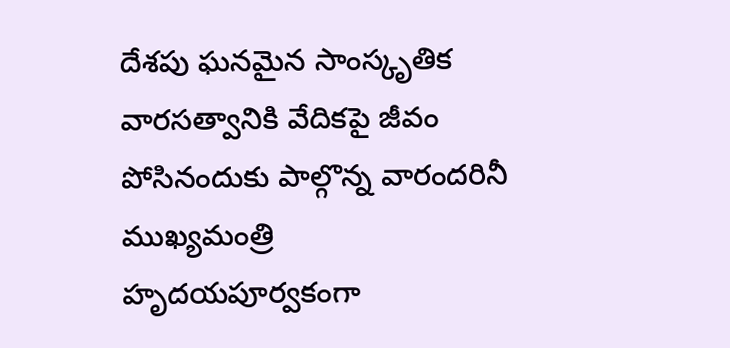దేశపు ఘనమైన సాంస్కృతిక వారసత్వానికి వేదికపై జీవం పోసినందుకు పాల్గొన్న వారందరినీ ముఖ్యమంత్రి హృదయపూర్వకంగా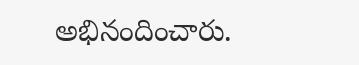అభినందించారు.